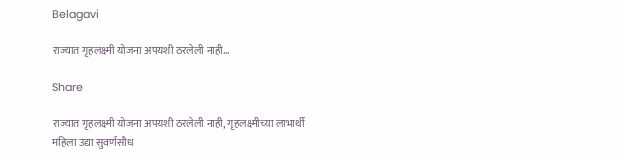Belagavi

राज्यात गृहलक्ष्मी योजना अपयशी ठरलेली नाही…

Share

राज्यात गृहलक्ष्मी योजना अपयशी ठरलेली नाही, गृहलक्ष्मीच्या लाभार्थी महिला उद्या सुवर्णसौध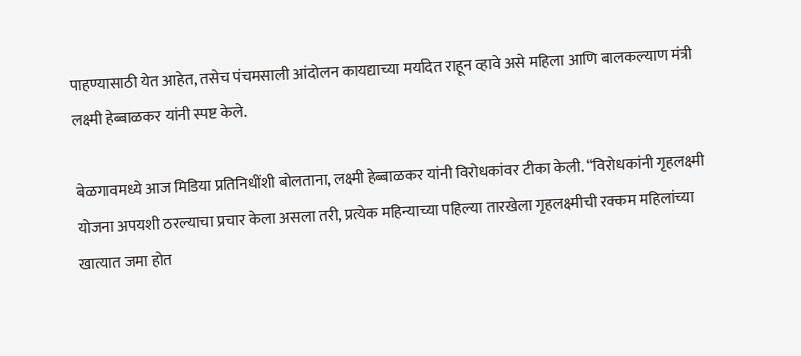पाहण्यासाठी येत आहेत, तसेच पंचमसाली आंदोलन कायद्याच्या मर्यादेत राहून व्हावे असे महिला आणि बालकल्याण मंत्री लक्ष्मी हेब्बाळकर यांनी स्पष्ट केले.

बेळगावमध्ये आज मिडिया प्रतिनिधींशी बोलताना, लक्ष्मी हेब्बाळकर यांनी विरोधकांवर टीका केली. “विरोधकांनी गृहलक्ष्मी योजना अपयशी ठरल्याचा प्रचार केला असला तरी, प्रत्येक महिन्याच्या पहिल्या तारखेला गृहलक्ष्मीची रक्कम महिलांच्या खात्यात जमा होत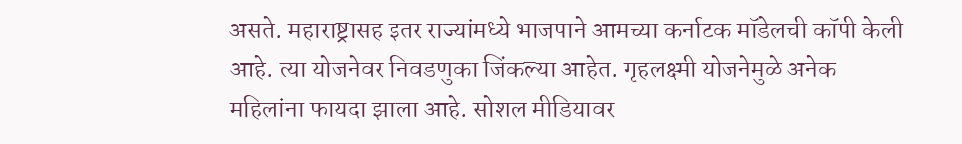असते. महाराष्ट्रासह इतर राज्यांमध्ये भाजपाने आमच्या कर्नाटक मॉडेलची कॉपी केली आहे. त्या योजनेवर निवडणुका जिंकल्या आहेत. गृहलक्ष्मी योजनेमुळे अनेक महिलांना फायदा झाला आहे. सोशल मीडियावर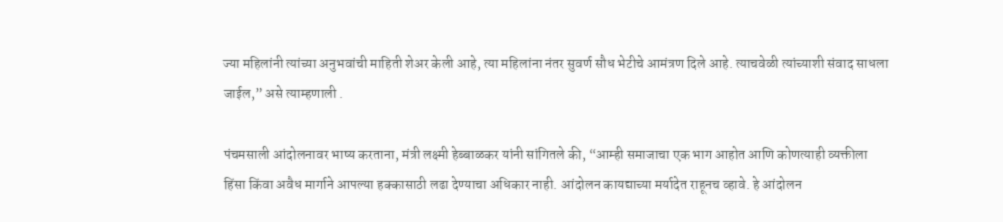ज्या महिलांनी त्यांच्या अनुभवांची माहिती शेअर केली आहे, त्या महिलांना नंतर सुवर्ण सौध भेटीचे आमंत्रण दिले आहे. त्याचवेळी त्यांच्याशी संवाद साधला जाईल,” असे त्याम्हणाली .

पंचमसाली आंदोलनावर भाष्य करताना, मंत्री लक्ष्मी हेब्बाळकर यांनी सांगितले की, “आम्ही समाजाचा एक भाग आहोत आणि कोणत्याही व्यक्तीला हिंसा किंवा अवैध मार्गाने आपल्या हक्कासाठी लढा देण्याचा अधिकार नाही. आंदोलन कायद्याच्या मर्यादेत राहूनच व्हावे. हे आंदोलन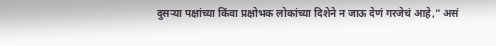दुसऱ्या पक्षांच्या किंवा प्रक्षोभक लोकांच्या दिशेने न जाऊ देणं गरजेचं आहे,” असं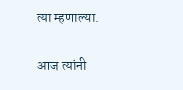त्या म्हणाल्या.

आज त्यांनी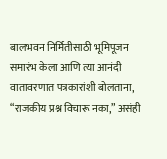बालभवन निर्मितीसाठी भूमिपूजन समारंभ केला आणि त्या आनंदी वातावरणात पत्रकारांशी बोलताना, “राजकीय प्रश्न विचारू नका,” असंही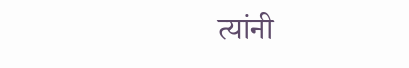त्यांनी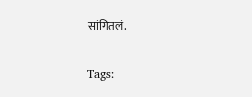सांगितलं.

Tags: